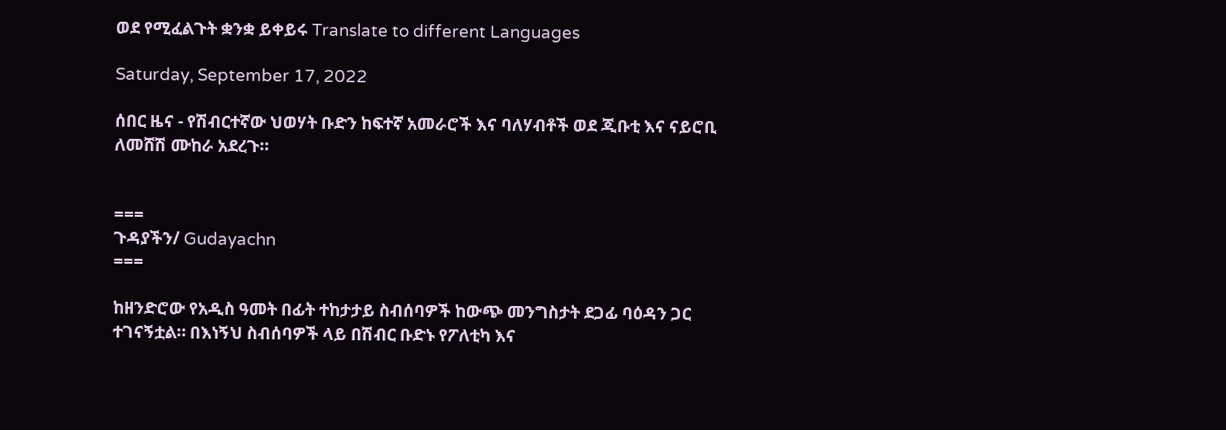ወደ የሚፈልጉት ቋንቋ ይቀይሩ Translate to different Languages

Saturday, September 17, 2022

ሰበር ዜና - የሽብርተኛው ህወሃት ቡድን ከፍተኛ አመራሮች እና ባለሃብቶች ወደ ጂቡቲ እና ናይሮቢ ለመሸሽ ሙከራ አደረጉ።


===
ጉዳያችን/ Gudayachn
===

ከዘንድሮው የአዲስ ዓመት በፊት ተከታታይ ስብሰባዎች ከውጭ መንግስታት ደጋፊ ባዕዳን ጋር ተገናኝቷል። በእነኝህ ስብሰባዎች ላይ በሽብር ቡድኑ የፖለቲካ እና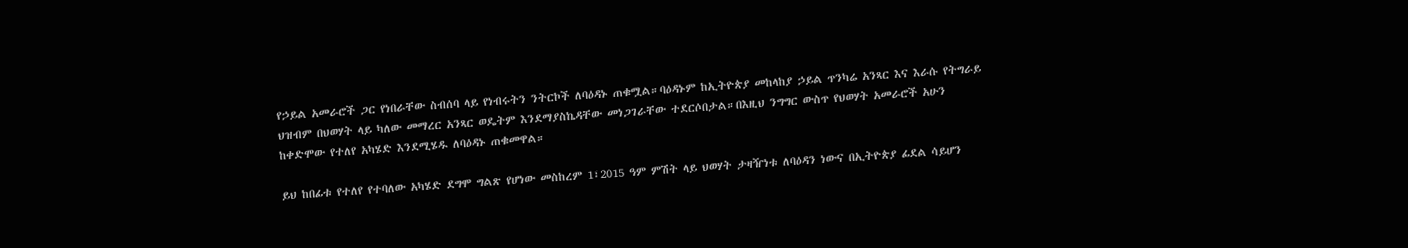የኃይል አመራሮች ጋር የነበራቸው ስብሰባ ላይ የነብሩትን ንትርኮች ለባዕዳኑ ጠቁሟል።ባዕዳኑም ከኢትዮጵያ መከላከያ ኃይል ጥንካሬ አንጻር እና እራሱ የትግራይ ህዝብም በህወሃት ላይ ካለው መማረር አንጻር ወዴትም እንደማያስኬዳቸው መነጋገራቸው ተደርሶበታል።በእዚህ ንግግር ውስጥ የህወሃት አመራሮች አሁን ከቀድሞው የተለየ አካሄድ እንደሚሄዱ ለባዕዳኑ ጠቁመዋል።

ይህ ከበፊቱ የተለየ የተባለው አካሄድ ደግሞ ግልጽ የሆነው መስከረም 1፣2015 ዓም ምሽት ላይ ህወሃት ታዛዥነቱ ለባዕዳን ነውና በኢትዮጵያ ፊደል ሳይሆን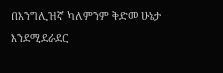በእንግሊዝኛ ካለምንም ቅድመ ሁኔታ እንደሚደራደር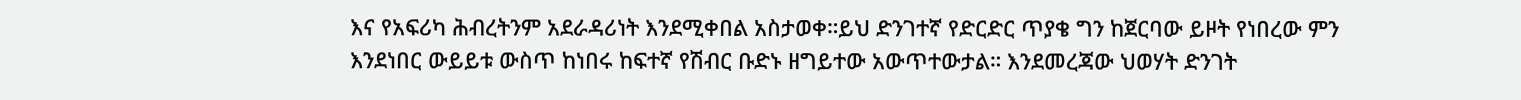እና የአፍሪካ ሕብረትንም አደራዳሪነት እንደሚቀበል አስታወቀ።ይህ ድንገተኛ የድርድር ጥያቄ ግን ከጀርባው ይዞት የነበረው ምን እንደነበር ውይይቱ ውስጥ ከነበሩ ከፍተኛ የሽብር ቡድኑ ዘግይተው አውጥተውታል። እንደመረጃው ህወሃት ድንገት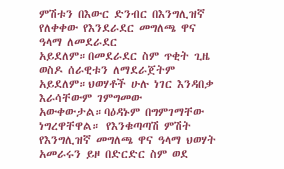ምሽቱን በእውር ድንብር በእንግሊዝኛ የለቀቀው የእንደራደር መግለጫ ዋና ዓላማ ለመደራደር አይደለም።በመደራደር ስም ጥቂት ጊዜ ወስዶ ሰራዊቱን ለማደራጀትም አይደለም።ህወሃቶች ሁሉ ነገር እንዳበቃ እራሳቸውም ገምግመው አውቀውታል።ባዕዳኑም በግምገማቸው ነግረዋቸዋል። የእንቁጣጣሽ ምሽት የእንግሊዝኛ መግለጫ ዋና ዓላማ ህወሃት አመራሩን ይዞ በድርድር ስም ወደ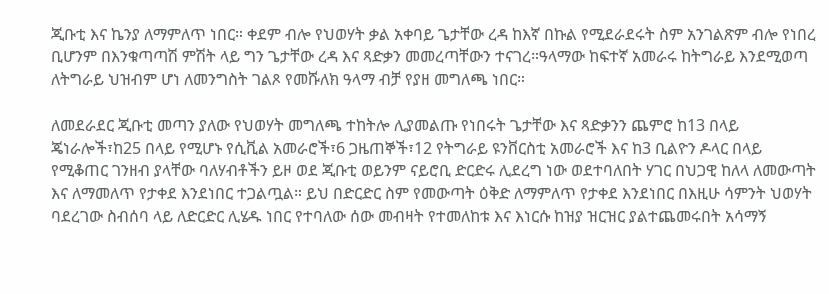ጂቡቲ እና ኬንያ ለማምለጥ ነበር። ቀደም ብሎ የህወሃት ቃል አቀባይ ጌታቸው ረዳ ከእኛ በኩል የሚደራደሩት ስም አንገልጽም ብሎ የነበረ ቢሆንም በእንቁጣጣሽ ምሽት ላይ ግን ጌታቸው ረዳ እና ጻድቃን መመረጣቸውን ተናገረ።ዓላማው ከፍተኛ አመራሩ ከትግራይ እንደሚወጣ ለትግራይ ህዝብም ሆነ ለመንግስት ገልጾ የመሹለክ ዓላማ ብቻ የያዘ መግለጫ ነበር።

ለመደራደር ጂቡቲ መጣን ያለው የህወሃት መግለጫ ተከትሎ ሊያመልጡ የነበሩት ጌታቸው እና ጻድቃንን ጨምሮ ከ13 በላይ ጄነራሎች፣ከ25 በላይ የሚሆኑ የሲቪል አመራሮች፣6 ጋዜጠኞች፣12 የትግራይ ዩንቨርስቲ አመራሮች እና ከ3 ቢልዮን ዶላር በላይ የሚቆጠር ገንዘብ ያላቸው ባለሃብቶችን ይዞ ወደ ጂቡቲ ወይንም ናይሮቢ ድርድሩ ሊደረግ ነው ወደተባለበት ሃገር በህጋዊ ከለላ ለመውጣት እና ለማመለጥ የታቀደ እንደነበር ተጋልጧል። ይህ በድርድር ስም የመውጣት ዕቅድ ለማምለጥ የታቀደ እንደነበር በእዚሁ ሳምንት ህወሃት ባደረገው ስብሰባ ላይ ለድርድር ሊሄዱ ነበር የተባለው ሰው መብዛት የተመለከቱ እና እነርሱ ከዝያ ዝርዝር ያልተጨመሩበት አሳማኝ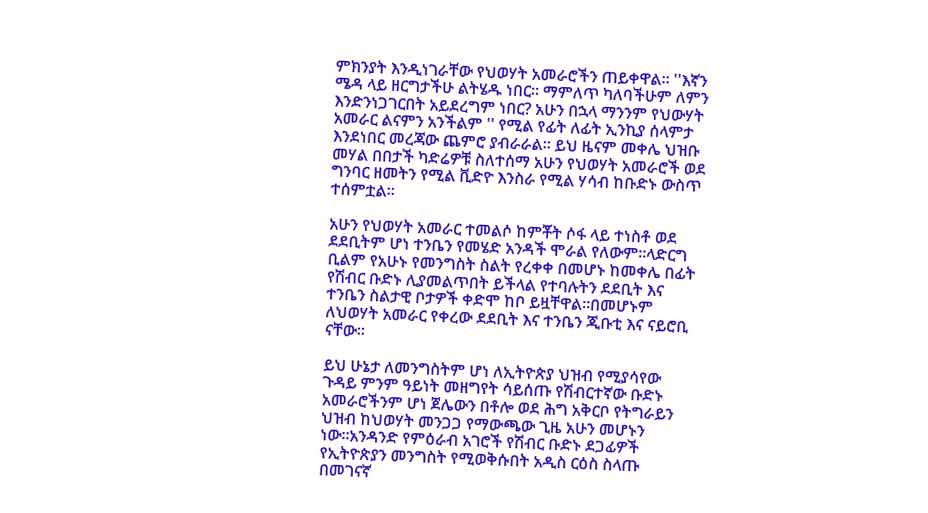ምክንያት እንዲነገራቸው የህወሃት አመራሮችን ጠይቀዋል። ''እኛን ሜዳ ላይ ዘርግታችሁ ልትሄዱ ነበር። ማምለጥ ካለባችሁም ለምን እንድንነጋገርበት አይደረግም ነበር? አሁን በኋላ ማንንም የህውሃት አመራር ልናምን አንችልም '' የሚል የፊት ለፊት ኢንኪያ ሰላምታ እንደነበር መረጃው ጨምሮ ያብራራል። ይህ ዜናም መቀሌ ህዝቡ መሃል በበታች ካድሬዎቹ ስለተሰማ አሁን የህወሃት አመራሮች ወደ ግንባር ዘመትን የሚል ቪድዮ እንስራ የሚል ሃሳብ ከቡድኑ ውስጥ ተሰምቷል።

አሁን የህወሃት አመራር ተመልሶ ከምቾት ሶፋ ላይ ተነስቶ ወደ ደደቢትም ሆነ ተንቤን የመሄድ አንዳች ሞራል የለውም።ላድርግ ቢልም የአሁኑ የመንግስት ስልት የረቀቀ በመሆኑ ከመቀሌ በፊት የሽብር ቡድኑ ሊያመልጥበት ይችላል የተባሉትን ደደቢት እና ተንቤን ስልታዊ ቦታዎች ቀድሞ ከቦ ይዟቸዋል።በመሆኑም ለህወሃት አመራር የቀረው ደደቢት እና ተንቤን ጂቡቲ እና ናይሮቢ ናቸው።

ይህ ሁኔታ ለመንግስትም ሆነ ለኢትዮጵያ ህዝብ የሚያሳየው ጉዳይ ምንም ዓይነት መዘግየት ሳይሰጡ የሽብርተኛው ቡድኑ አመራሮችንም ሆነ ጀሌውን በቶሎ ወደ ሕግ አቅርቦ የትግራይን ህዝብ ከህወሃት መንጋጋ የማውጫው ጊዜ አሁን መሆኑን ነው።አንዳንድ የምዕራብ አገሮች የሽብር ቡድኑ ደጋፊዎች የኢትዮጵያን መንግስት የሚወቅሱበት አዲስ ርዕስ ስላጡ በመገናኛ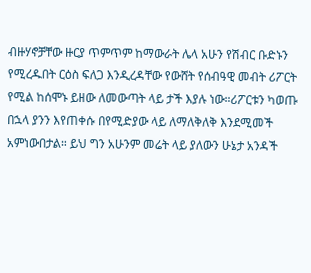ብዙሃኖቻቸው ዙርያ ጥምጥም ከማውራት ሌላ አሁን የሽብር ቡድኑን የሚረዱበት ርዕስ ፍለጋ እንዲረዳቸው የውሸት የሰብዓዊ መብት ሪፖርት የሚል ከሰሞኑ ይዘው ለመውጣት ላይ ታች እያሉ ነው።ሪፖርቱን ካወጡ በኋላ ያንን እየጠቀሱ በየሚድያው ላይ ለማለቅለቅ እንደሚመች አምነውበታል። ይህ ግን አሁንም መሬት ላይ ያለውን ሁኔታ አንዳች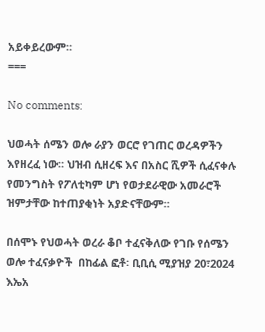አይቀይረውም።
===

No comments:

ህወሓት ሰሜን ወሎ ራያን ወርሮ የገጠር ወረዳዎችን እየዘረፈ ነው። ህዝብ ሲዘረፍ እና በአስር ሺዎች ሲፈናቀሉ የመንግስት የፖለቲካም ሆነ የወታደራዊው አመራሮች ዝምታቸው ከተጠያቂነት አያድናቸውም።

በሰሞኑ የህወሓት ወረራ ቆቦ ተፈናቅለው የገቡ የሰሜን ወሎ ተፈናቃዮች  በከፊል ፎቶ፡ ቢቢሲ ሚያዝያ 20፣2024 እኤአ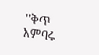''ቅጥ አምባሩ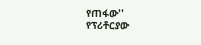የጠፋው'' የፕሪቶርያው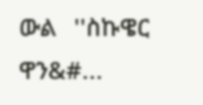ውል   ''ስኩዌር ዋን&#...